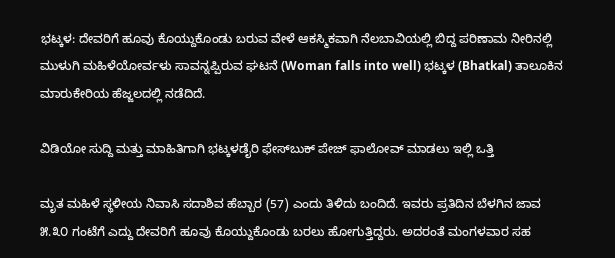ಭಟ್ಕಳ: ದೇವರಿಗೆ ಹೂವು ಕೊಯ್ದುಕೊಂಡು ಬರುವ ವೇಳೆ ಆಕಸ್ಮಿಕವಾಗಿ ನೆಲಬಾವಿಯಲ್ಲಿ ಬಿದ್ದ ಪರಿಣಾಮ ನೀರಿನಲ್ಲಿ ಮುಳುಗಿ ಮಹಿಳೆಯೋರ್ವಳು ಸಾವನ್ನಪ್ಪಿರುವ ಘಟನೆ (Woman falls into well) ಭಟ್ಕಳ (Bhatkal) ತಾಲೂಕಿನ ಮಾರುಕೇರಿಯ ಹೆಜ್ಜಲದಲ್ಲಿ ನಡೆದಿದೆ.

ವಿಡಿಯೋ ಸುದ್ದಿ ಮತ್ತು ಮಾಹಿತಿಗಾಗಿ ಭಟ್ಕಳಡೈರಿ ಫೇಸ್‌ಬುಕ್‌ ಪೇಜ್ ಫಾಲೋವ್ ಮಾಡಲು ಇಲ್ಲಿ ಒತ್ತಿ

ಮೃತ ಮಹಿಳೆ ಸ್ಥಳೀಯ ನಿವಾಸಿ ಸದಾಶಿವ ಹೆಬ್ಬಾರ (57) ಎಂದು ತಿಳಿದು ಬಂದಿದೆ. ಇವರು ಪ್ರತಿದಿನ ಬೆಳಗಿನ ಜಾವ ೫.೩೦ ಗಂಟೆಗೆ ಎದ್ದು ದೇವರಿಗೆ ಹೂವು ಕೊಯ್ದುಕೊಂಡು ಬರಲು ಹೋಗುತ್ತಿದ್ದರು. ಅದರಂತೆ ಮಂಗಳವಾರ ಸಹ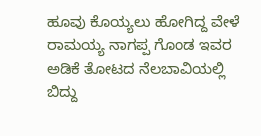ಹೂವು ಕೊಯ್ಯಲು ಹೋಗಿದ್ದ ವೇಳೆ ರಾಮಯ್ಯ ನಾಗಪ್ಪ ಗೊಂಡ ಇವರ ಅಡಿಕೆ ತೋಟದ ನೆಲಬಾವಿಯಲ್ಲಿ ಬಿದ್ದು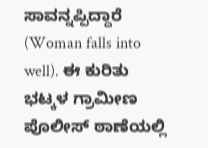ಸಾವನ್ನಪ್ಪಿದ್ದಾರೆ (Woman falls into well). ಈ ಕುರಿತು ಭಟ್ಕಳ ಗ್ರಾಮೀಣ ಪೊಲೀಸ್ ಠಾಣೆಯಲ್ಲಿ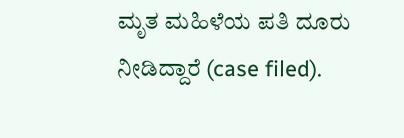ಮೃತ ಮಹಿಳೆಯ ಪತಿ ದೂರು ನೀಡಿದ್ದಾರೆ (case filed).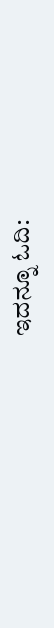ಇದನ್ನೂ ಓದಿ: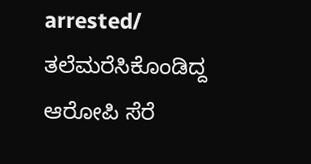arrested/ ತಲೆಮರೆಸಿಕೊಂಡಿದ್ದ ಆರೋಪಿ ಸೆರೆ